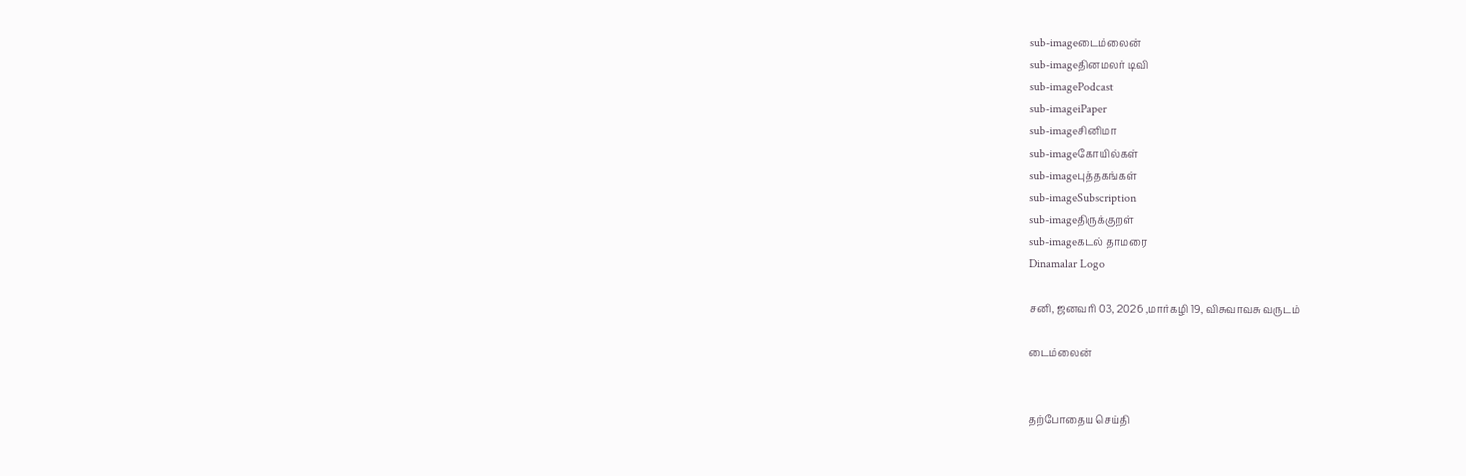sub-imageடைம்லைன்
sub-imageதினமலர் டிவி
sub-imagePodcast
sub-imageiPaper
sub-imageசினிமா
sub-imageகோயில்கள்
sub-imageபுத்தகங்கள்
sub-imageSubscription
sub-imageதிருக்குறள்
sub-imageகடல் தாமரை
Dinamalar Logo

சனி, ஜனவரி 03, 2026 ,மார்கழி 19, விசுவாவசு வருடம்

டைம்லைன்


தற்போதைய செய்தி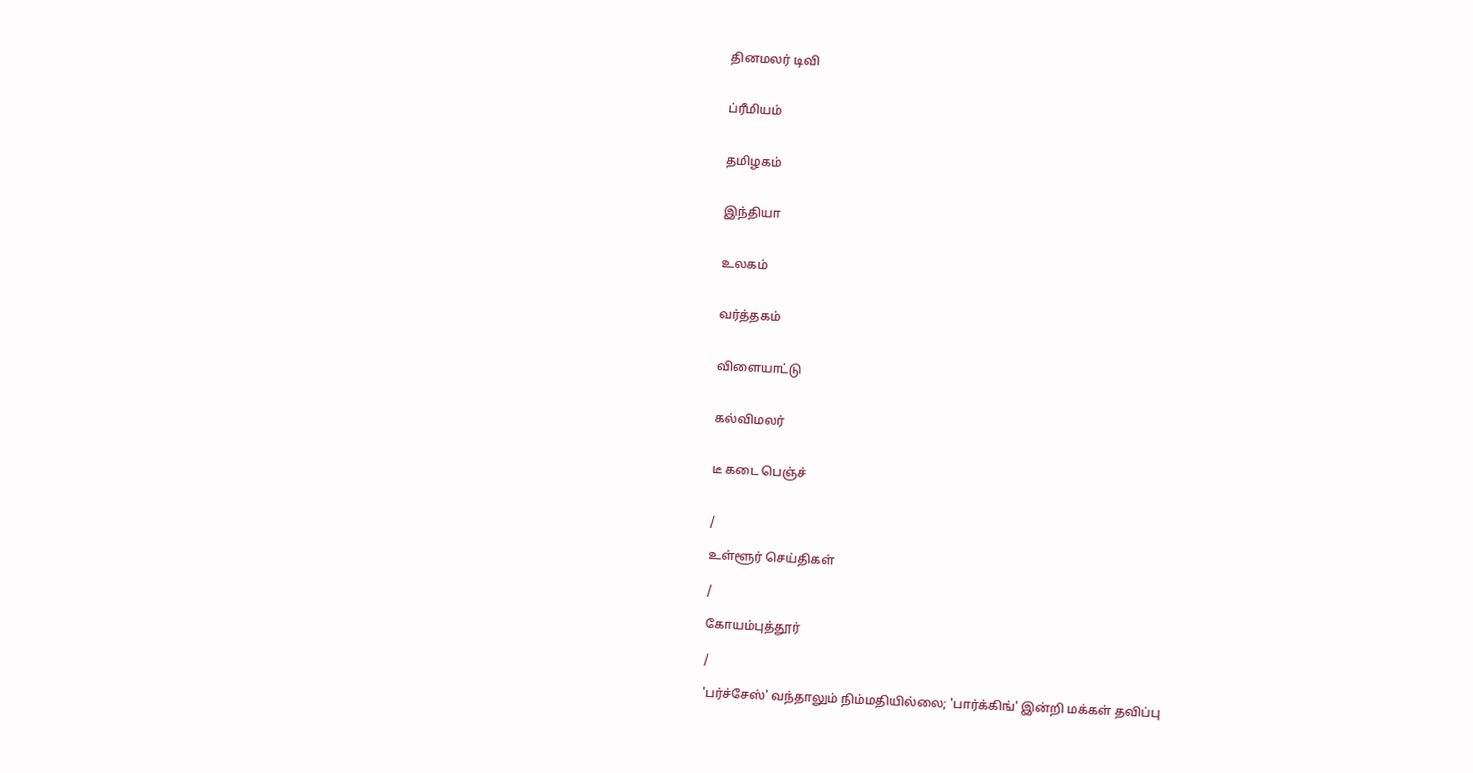தினமலர் டிவி


ப்ரீமியம்


தமிழகம்


இந்தியா


உலகம்


வர்த்தகம்


விளையாட்டு


கல்விமலர்


டீ கடை பெஞ்ச்


/

உள்ளூர் செய்திகள்

/

கோயம்புத்தூர்

/

'பர்ச்சேஸ்' வந்தாலும் நிம்மதியில்லை; 'பார்க்கிங்' இன்றி மக்கள் தவிப்பு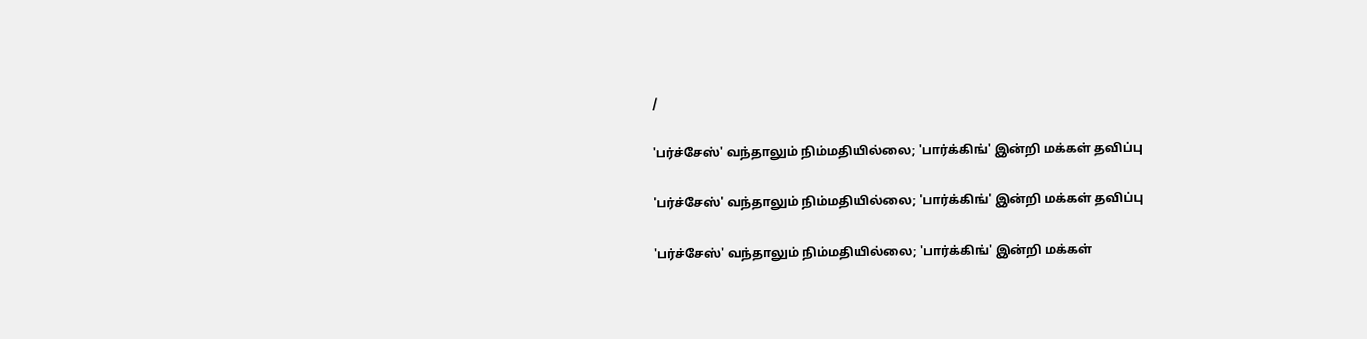/

'பர்ச்சேஸ்' வந்தாலும் நிம்மதியில்லை; 'பார்க்கிங்' இன்றி மக்கள் தவிப்பு

'பர்ச்சேஸ்' வந்தாலும் நிம்மதியில்லை; 'பார்க்கிங்' இன்றி மக்கள் தவிப்பு

'பர்ச்சேஸ்' வந்தாலும் நிம்மதியில்லை; 'பார்க்கிங்' இன்றி மக்கள்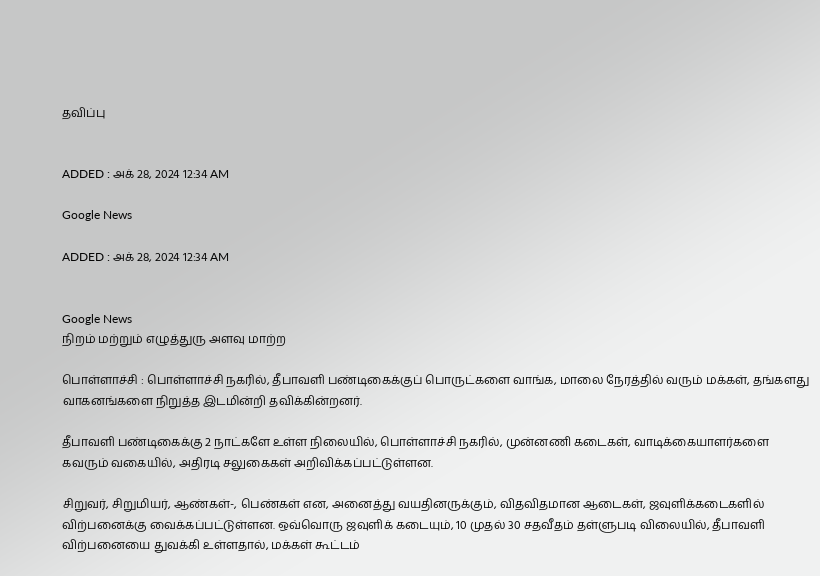தவிப்பு


ADDED : அக் 28, 2024 12:34 AM

Google News

ADDED : அக் 28, 2024 12:34 AM


Google News
நிறம் மற்றும் எழுத்துரு அளவு மாற்ற

பொள்ளாச்சி : பொள்ளாச்சி நகரில், தீபாவளி பண்டிகைக்குப் பொருட்களை வாங்க, மாலை நேரத்தில் வரும் மக்கள், தங்களது வாகனங்களை நிறுத்த இடமின்றி தவிக்கின்றனர்.

தீபாவளி பண்டிகைக்கு 2 நாட்களே உள்ள நிலையில், பொள்ளாச்சி நகரில், முன்னணி கடைகள், வாடிக்கையாளர்களை கவரும் வகையில், அதிரடி சலுகைகள் அறிவிக்கப்பட்டுள்ளன.

சிறுவர், சிறுமியர், ஆண்கள்-, பெண்கள் என, அனைத்து வயதினருக்கும், விதவிதமான ஆடைகள், ஜவுளிக்கடைகளில் விற்பனைக்கு வைக்கப்பட்டுள்ளன. ஒவ்வொரு ஜவுளிக் கடையும், 10 முதல் 30 சதவீதம் தள்ளுபடி விலையில், தீபாவளி விற்பனையை துவக்கி உள்ளதால், மக்கள் கூட்டம்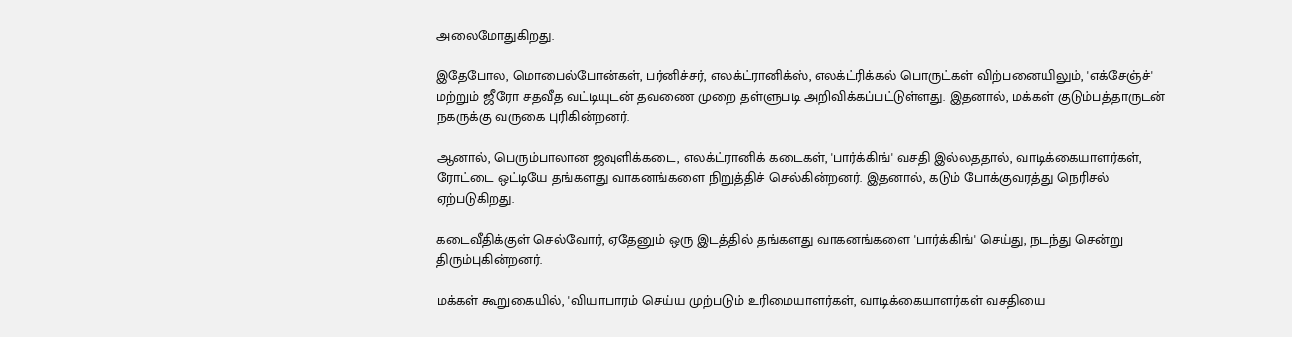அலைமோதுகிறது.

இதேபோல, மொபைல்போன்கள், பர்னிச்சர், எலக்ட்ரானிக்ஸ், எலக்ட்ரிக்கல் பொருட்கள் விற்பனையிலும், 'எக்சேஞ்ச்' மற்றும் ஜீரோ சதவீத வட்டியுடன் தவணை முறை தள்ளுபடி அறிவிக்கப்பட்டுள்ளது. இதனால், மக்கள் குடும்பத்தாருடன் நகருக்கு வருகை புரிகின்றனர்.

ஆனால், பெரும்பாலான ஜவுளிக்கடை, எலக்ட்ரானிக் கடைகள், 'பார்க்கிங்' வசதி இல்லததால், வாடிக்கையாளர்கள், ரோட்டை ஒட்டியே தங்களது வாகனங்களை நிறுத்திச் செல்கின்றனர். இதனால், கடும் போக்குவரத்து நெரிசல் ஏற்படுகிறது.

கடைவீதிக்குள் செல்வோர், ஏதேனும் ஒரு இடத்தில் தங்களது வாகனங்களை 'பார்க்கிங்' செய்து, நடந்து சென்று திரும்புகின்றனர்.

மக்கள் கூறுகையில், 'வியாபாரம் செய்ய முற்படும் உரிமையாளர்கள், வாடிக்கையாளர்கள் வசதியை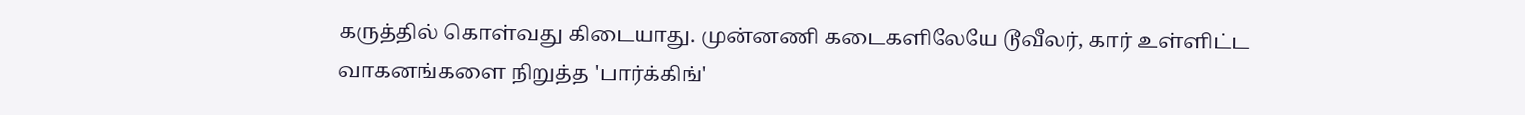கருத்தில் கொள்வது கிடையாது. முன்னணி கடைகளிலேயே டூவீலர், கார் உள்ளிட்ட வாகனங்களை நிறுத்த 'பார்க்கிங்'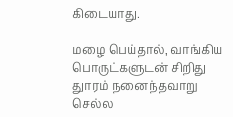கிடையாது.

மழை பெய்தால், வாங்கிய பொருட்களுடன் சிறிது துாரம் நனைந்தவாறு செல்ல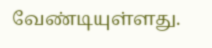வேண்டியுள்ளது.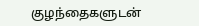குழந்தைகளுடன்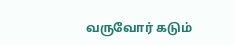வருவோர் கடும்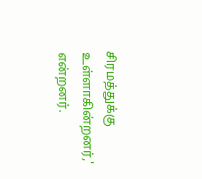சிரமத்துக்கு உள்ளாகின்றனர்,' என்றனர்.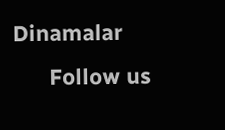Dinamalar
      Follow us